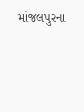માંજલપુરના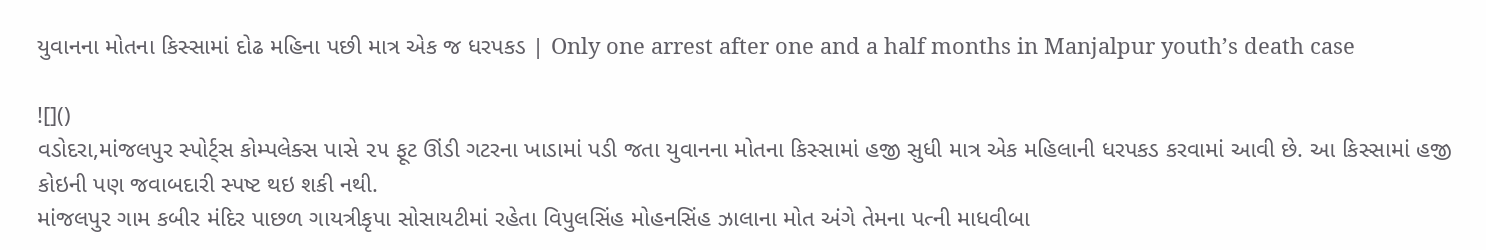યુવાનના મોતના કિસ્સામાં દોઢ મહિના પછી માત્ર એક જ ધરપકડ | Only one arrest after one and a half months in Manjalpur youth’s death case

![]()
વડોદરા,માંજલપુર સ્પોર્ટ્સ કોમ્પલેક્સ પાસે ૨૫ ફૂટ ઊંડી ગટરના ખાડામાં પડી જતા યુવાનના મોતના કિસ્સામાં હજી સુધી માત્ર એક મહિલાની ધરપકડ કરવામાં આવી છે. આ કિસ્સામાં હજી કોઇની પણ જવાબદારી સ્પષ્ટ થઇ શકી નથી.
માંજલપુર ગામ કબીર મંદિર પાછળ ગાયત્રીકૃપા સોસાયટીમાં રહેતા વિપુલસિંહ મોહનસિંહ ઝાલાના મોત અંગે તેમના પત્ની માધવીબા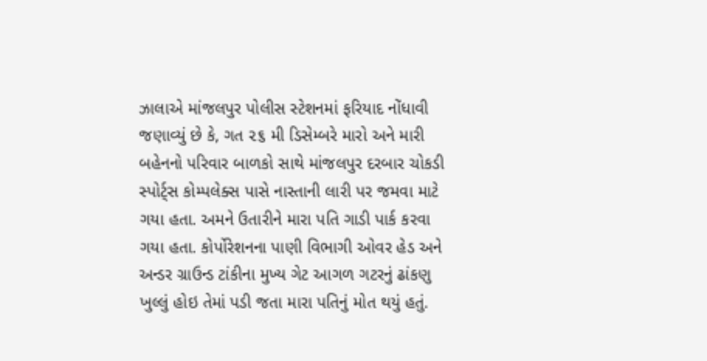ઝાલાએ માંજલપુર પોલીસ સ્ટેશનમાં ફરિયાદ નોંધાવી જણાવ્યું છે કે, ગત ૨૬ મી ડિસેમ્બરે મારો અને મારી બહેનનો પરિવાર બાળકો સાથે માંજલપુર દરબાર ચોકડી સ્પોર્ટ્સ કોમ્પલેક્સ પાસે નાસ્તાની લારી પર જમવા માટે ગયા હતા. અમને ઉતારીને મારા પતિ ગાડી પાર્ક કરવા ગયા હતા. કોર્પોરેશનના પાણી વિભાગી ઓવર હેડ અને અન્ડર ગ્રાઉન્ડ ટાંકીના મુખ્ય ગેટ આગળ ગટરનું ઢાંકણુ ખુલ્લું હોઇ તેમાં પડી જતા મારા પતિનું મોત થયું હતું.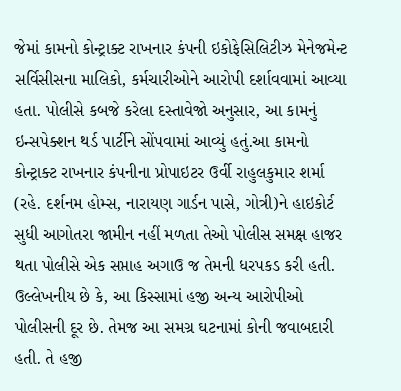જેમાં કામનો કોન્ટ્રાક્ટ રાખનાર કંપની ઇકોફેસિલિટીઝ મેનેજમેન્ટ સર્વિસીસના માલિકો, કર્મચારીઓને આરોપી દર્શાવવામાં આવ્યા હતા. પોલીસે કબજે કરેલા દસ્તાવેજો અનુસાર, આ કામનું ઇન્સપેક્શન થર્ડ પાર્ટીને સોંપવામાં આવ્યું હતું.આ કામનો કોન્ટ્રાક્ટ રાખનાર કંપનીના પ્રોપાઇટર ઉર્વી રાહુલકુમાર શર્મા (રહે. દર્શનમ હોમ્સ, નારાયણ ગાર્ડન પાસે, ગોત્રી)ને હાઇકોર્ટ સુધી આગોતરા જામીન નહીં મળતા તેઓ પોલીસ સમક્ષ હાજર થતા પોલીસે એક સપ્તાહ અગાઉ જ તેમની ધરપકડ કરી હતી. ઉલ્લેખનીય છે કે, આ કિસ્સામાં હજી અન્ય આરોપીઓ પોલીસની દૂર છે. તેમજ આ સમગ્ર ઘટનામાં કોની જવાબદારી હતી. તે હજી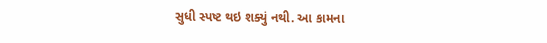સુધી સ્પષ્ટ થઇ શક્યું નથી. આ કામના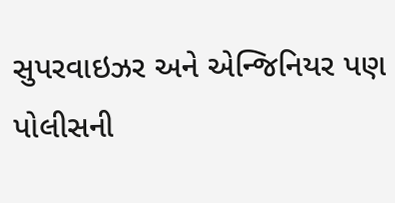સુપરવાઇઝર અને એન્જિનિયર પણ પોલીસની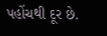પહોંચથી દૂર છે.